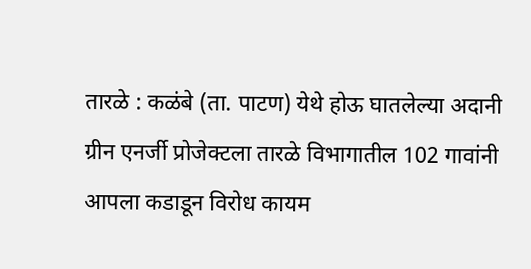तारळे : कळंबे (ता. पाटण) येथे होऊ घातलेल्या अदानी ग्रीन एनर्जी प्रोजेक्टला तारळे विभागातील 102 गावांनी आपला कडाडून विरोध कायम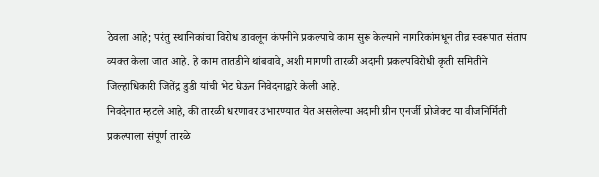ठेवला आहे; परंतु स्थानिकांचा विरोध डावलून कंपनीने प्रकल्पाचे काम सुरू केल्याने नागरिकांमधून तीव्र स्वरूपात संताप व्यक्त केला जात आहे. हे काम तातडीने थांबवावे, अशी मागणी तारळी अदानी प्रकल्पविरोधी कृती समितीने जिल्हाधिकारी जितेंद्र डुडी यांची भेट घेऊन निवेदनाद्वारे केली आहे.
निवदेनात म्हटले आहे, की तारळी धरणावर उभारण्यात येत असलेल्या अदानी ग्रीन एनर्जी प्रोजेक्ट या वीजनिर्मिती प्रकल्पाला संपूर्ण तारळे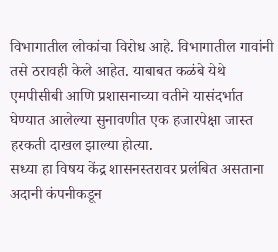विभागातील लोकांचा विरोध आहे. विभागातील गावांनी तसे ठरावही केले आहेत. याबाबत कळंबे येथे एमपीसीबी आणि प्रशासनाच्या वतीने यासंदर्भात घेण्यात आलेल्या सुनावणीत एक हजारपेक्षा जास्त हरकती दाखल झाल्या होत्या.
सध्या हा विषय केंद्र शासनस्तरावर प्रलंबित असताना अदानी कंपनीकडून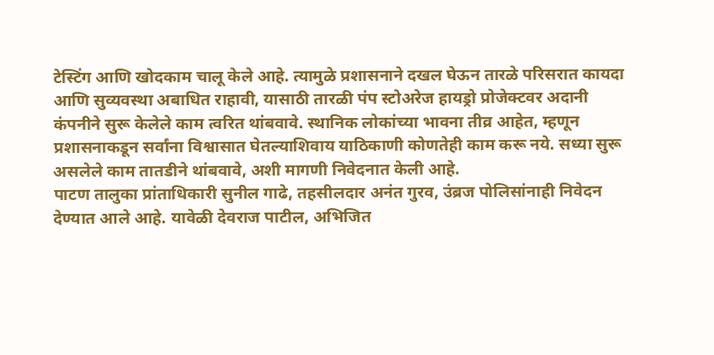टेस्टिंग आणि खोदकाम चालू केले आहे. त्यामुळे प्रशासनाने दखल घेऊन तारळे परिसरात कायदा आणि सुव्यवस्था अबाधित राहावी, यासाठी तारळी पंप स्टोअरेज हायड्रो प्रोजेक्टवर अदानी कंपनीने सुरू केलेले काम त्वरित थांबवावे. स्थानिक लोकांच्या भावना तीव्र आहेत, म्हणून प्रशासनाकडून सर्वांना विश्वासात घेतल्याशिवाय याठिकाणी कोणतेही काम करू नये. सध्या सुरू असलेले काम तातडीने थांबवावे, अशी मागणी निवेदनात केली आहे.
पाटण तालुका प्रांताधिकारी सुनील गाढे, तहसीलदार अनंत गुरव, उंब्रज पोलिसांनाही निवेदन देण्यात आले आहे. यावेळी देवराज पाटील, अभिजित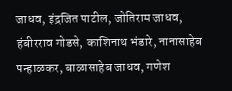जाधव, इंद्रजित पाटील, जोतिराम जाधव, हंबीरराव गोडसे, काशिनाथ भंडारे, नानासाहेब पन्हाळकर, बाळासाहेब जाधव, गणेश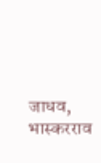जाधव, भास्करराव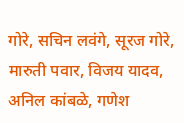गोरे, सचिन लवंगे, सूरज गोरे, मारुती पवार, विजय यादव, अनिल कांबळे, गणेश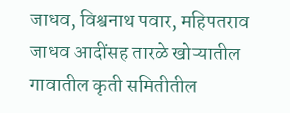जाधव, विश्वनाथ पवार, महिपतराव जाधव आदींसह तारळे खोऱ्यातील गावातील कृती समितीतील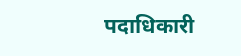पदाधिकारी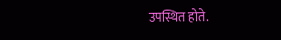उपस्थित होते.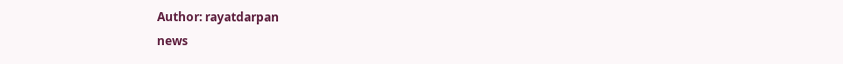Author: rayatdarpan
news